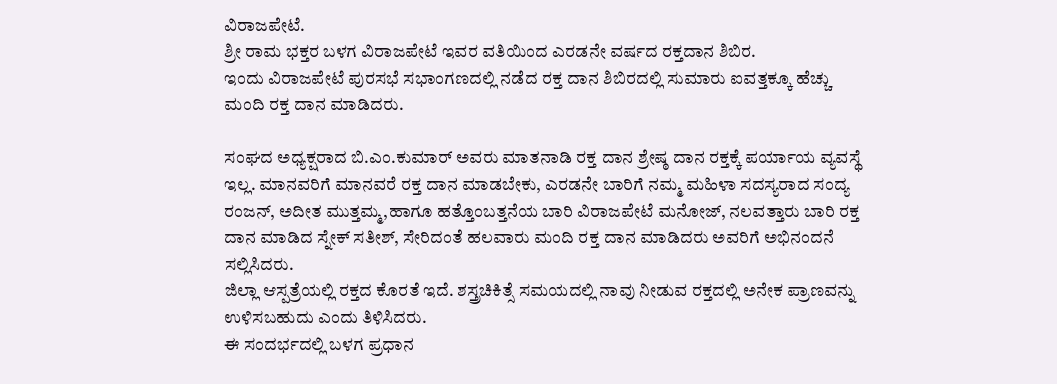ವಿರಾಜಪೇಟೆ.
ಶ್ರೀ ರಾಮ ಭಕ್ತರ ಬಳಗ ವಿರಾಜಪೇಟೆ ಇವರ ವತಿಯಿಂದ ಎರಡನೇ ವರ್ಷದ ರಕ್ತದಾನ ಶಿಬಿರ.
ಇಂದು ವಿರಾಜಪೇಟೆ ಪುರಸಭೆ ಸಭಾಂಗಣದಲ್ಲಿ ನಡೆದ ರಕ್ತ ದಾನ ಶಿಬಿರದಲ್ಲಿ ಸುಮಾರು ಐವತ್ತಕ್ಕೂ ಹೆಚ್ಚು ಮಂದಿ ರಕ್ತ ದಾನ ಮಾಡಿದರು.

ಸಂಘದ ಅಧ್ಯಕ್ಷರಾದ ಬಿ.ಎಂ.ಕುಮಾರ್ ಅವರು ಮಾತನಾಡಿ ರಕ್ತ ದಾನ ಶ್ರೇಷ್ಠ ದಾನ ರಕ್ತಕ್ಕೆ ಪರ್ಯಾಯ ವ್ಯವಸ್ಥೆ ಇಲ್ಲ. ಮಾನವರಿಗೆ ಮಾನವರೆ ರಕ್ತ ದಾನ ಮಾಡಬೇಕು, ಎರಡನೇ ಬಾರಿಗೆ ನಮ್ಮ ಮಹಿಳಾ ಸದಸ್ಯರಾದ ಸಂದ್ಯ ರಂಜನ್, ಅದೀತ ಮುತ್ತಮ್ಮ,ಹಾಗೂ ಹತ್ತೊಂಬತ್ತನೆಯ ಬಾರಿ ವಿರಾಜಪೇಟೆ ಮನೋಜ್, ನಲವತ್ತಾರು ಬಾರಿ ರಕ್ತ ದಾನ ಮಾಡಿದ ಸ್ನೇಕ್ ಸತೀಶ್, ಸೇರಿದಂತೆ ಹಲವಾರು ಮಂದಿ ರಕ್ತ ದಾನ ಮಾಡಿದರು ಅವರಿಗೆ ಅಭಿನಂದನೆ ಸಲ್ಲಿಸಿದರು.
ಜಿಲ್ಲಾ ಆಸ್ಪತ್ರೆಯಲ್ಲಿ ರಕ್ತದ ಕೊರತೆ ಇದೆ. ಶಸ್ತ್ರಚಿಕಿತ್ಸೆ ಸಮಯದಲ್ಲಿ ನಾವು ನೀಡುವ ರಕ್ತದಲ್ಲಿ ಅನೇಕ ಪ್ರಾಣವನ್ನು ಉಳಿಸಬಹುದು ಎಂದು ತಿಳಿಸಿದರು.
ಈ ಸಂದರ್ಭದಲ್ಲಿ ಬಳಗ ಪ್ರಧಾನ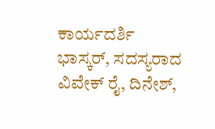ಕಾರ್ಯದರ್ಶಿ ಭಾಸ್ಕರ್, ಸದಸ್ಯರಾದ ವಿವೇಕ್ ರೈ, ದಿನೇಶ್,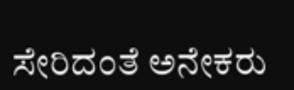ಸೇರಿದಂತೆ ಅನೇಕರು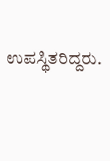ಉಪಸ್ಥಿತರಿದ್ದರು.